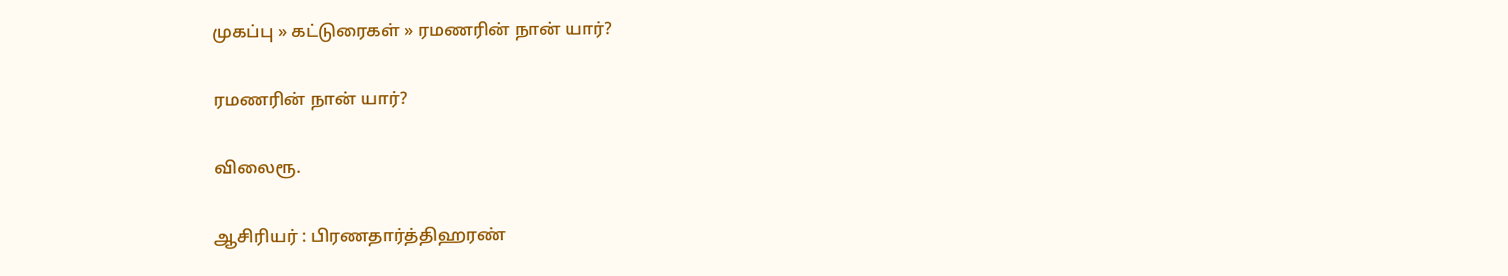முகப்பு » கட்டுரைகள் » ரமணரின் நான் யார்?

ரமணரின் நான் யார்?

விலைரூ.

ஆசிரியர் : பிரணதார்த்திஹரண்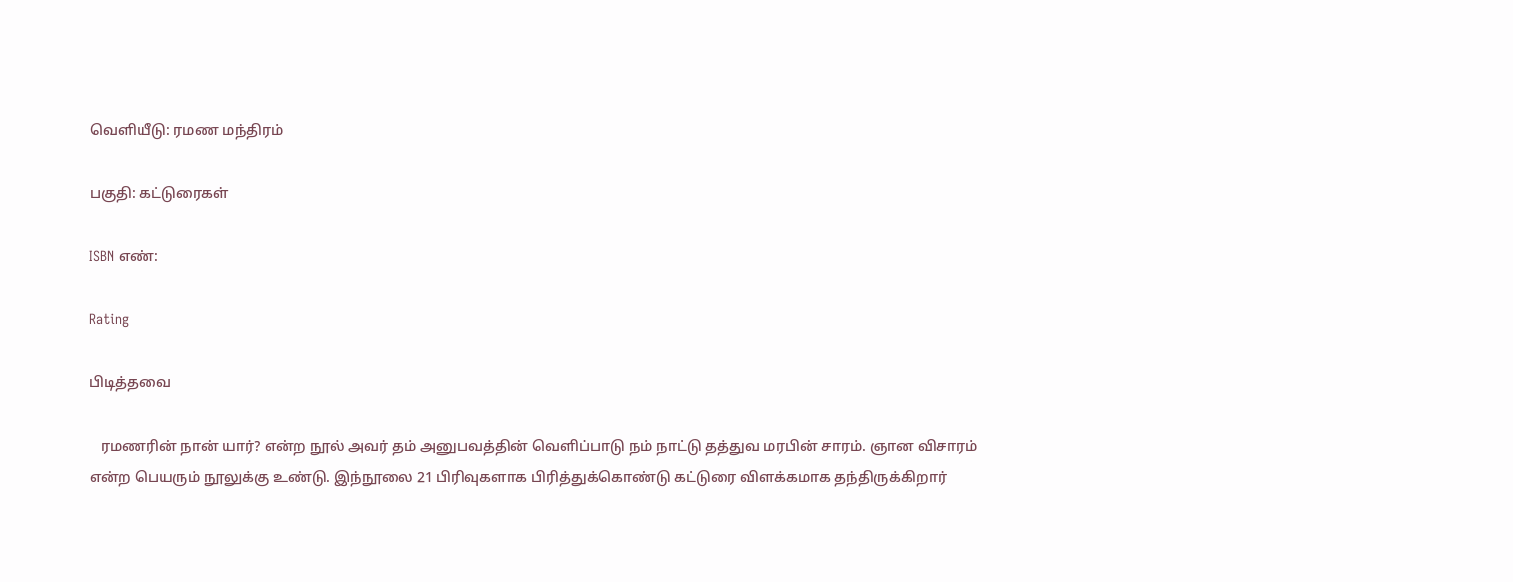வெளியீடு: ரமண மந்திரம்

பகுதி: கட்டுரைகள்

ISBN எண்:

Rating

பிடித்தவை

   ரமணரின் நான் யார்? என்ற நூல் அவர் தம் அனுபவத்தின் வெளிப்பாடு நம் நாட்டு தத்துவ மரபின் சாரம். ஞான விசாரம் என்ற பெயரும் நூலுக்கு உண்டு. இந்நூலை 21 பிரிவுகளாக பிரித்துக்கொண்டு கட்டுரை விளக்கமாக தந்திருக்கிறார்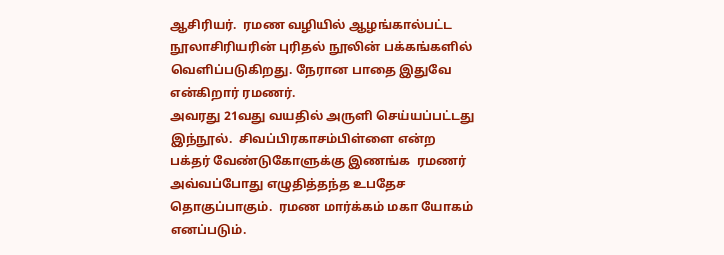ஆசிரியர்.  ரமண வழியில் ஆழங்கால்பட்ட நூலாசிரியரின் புரிதல் நூலின் பக்கங்களில் வெளிப்படுகிறது. நேரான பாதை இதுவே என்கிறார் ரமணர்.
அவரது 21வது வயதில் அருளி செய்யப்பட்டது இந்நூல்.  சிவப்பிரகாசம்பிள்ளை என்ற பக்தர் வேண்டுகோளுக்கு இணங்க  ரமணர் அவ்வப்போது எழுதித்தந்த உபதேச தொகுப்பாகும்.  ரமண மார்க்கம் மகா யோகம் எனப்படும்.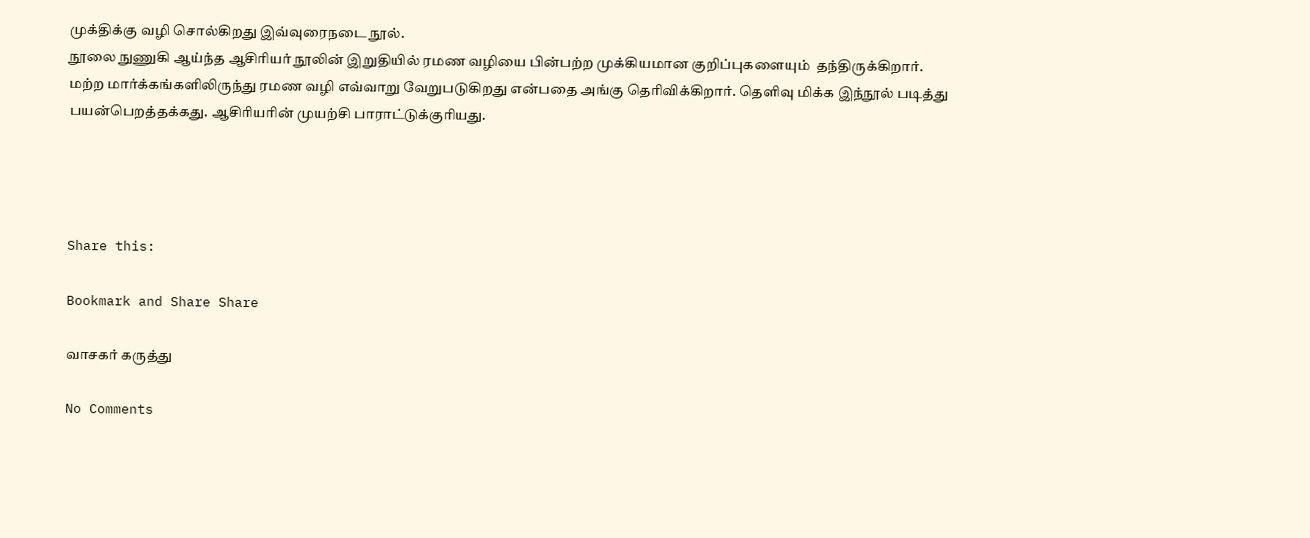முக்திக்கு வழி சொல்கிறது இவ்வுரைநடை நூல்.
நூலை நுணுகி ஆய்ந்த ஆசிரியர் நூலின் இறுதியில் ரமண வழியை பின்பற்ற முக்கியமான குறிப்புகளையும்  தந்திருக்கிறார். மற்ற மார்க்கங்களிலிருந்து ரமண வழி எவ்வாறு வேறுபடுகிறது என்பதை அங்கு தெரிவிக்கிறார். தெளிவு மிக்க இந்நூல் படித்து பயன்பெறத்தக்கது. ஆசிரியரின் முயற்சி பாராட்டுக்குரியது.




Share this:

Bookmark and Share Share

வாசகர் கருத்து

No Comments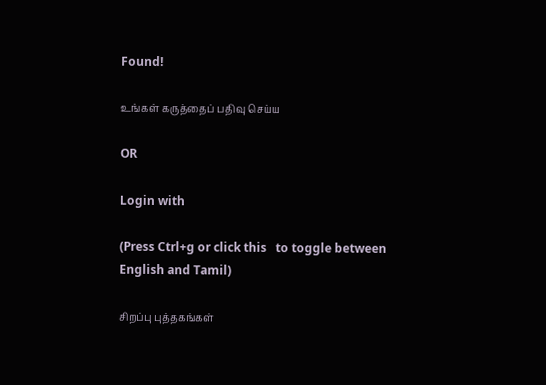Found!

உங்கள் கருத்தைப் பதிவு செய்ய

OR

Login with

(Press Ctrl+g or click this   to toggle between English and Tamil)

சிறப்பு புத்தகங்கள்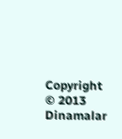Copyright © 2013 Dinamalar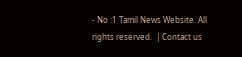- No :1 Tamil News Website. All rights reserved.  | Contact us